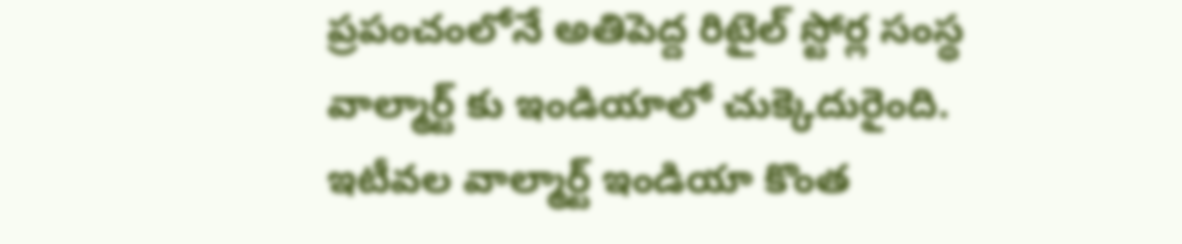ప్రపంచంలోనే అతిపెద్ద రిటైల్ స్టోర్ల సంస్థ వాల్మార్ట్ కు ఇండియాలో చుక్కెదురైంది. ఇటీవల వాల్మార్ట్ ఇండియా కొంత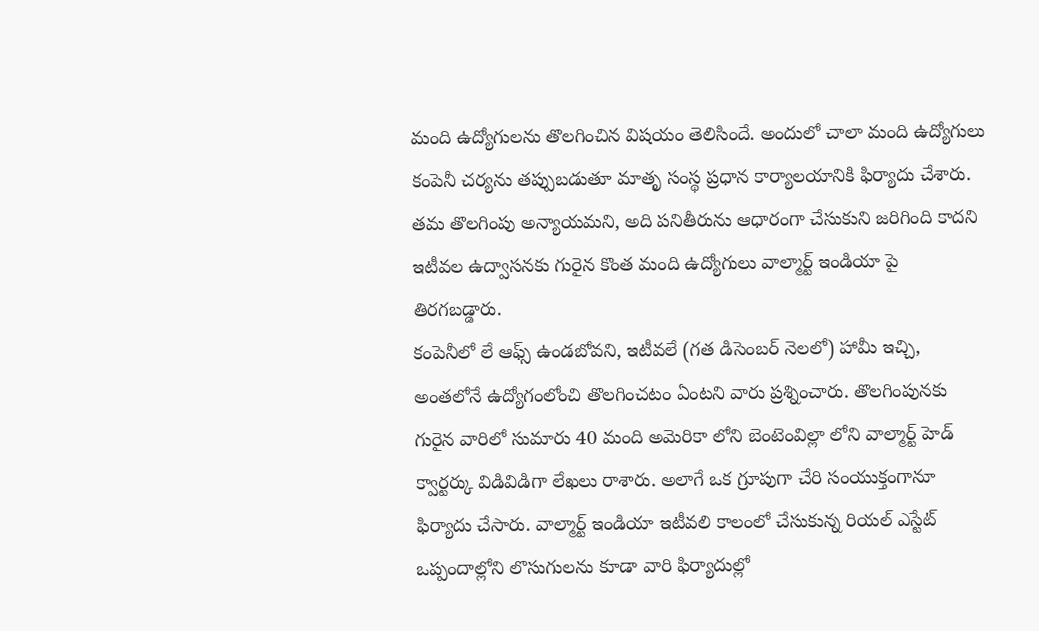మంది ఉద్యోగులను తొలగించిన విషయం తెలిసిందే. అందులో చాలా మంది ఉద్యోగులు కంపెనీ చర్యను తప్పుబడుతూ మాతృ సంస్థ ప్రధాన కార్యాలయానికి ఫిర్యాదు చేశారు. తమ తొలగింపు అన్యాయమని, అది పనితీరును ఆధారంగా చేసుకుని జరిగింది కాదని ఇటీవల ఉద్వాసనకు గురైన కొంత మంది ఉద్యోగులు వాల్మార్ట్ ఇండియా పై తిరగబడ్డారు.
కంపెనీలో లే ఆఫ్స్ ఉండబోవని, ఇటీవలే (గత డిసెంబర్ నెలలో) హామీ ఇచ్చి, అంతలోనే ఉద్యోగంలోంచి తొలగించటం ఏంటని వారు ప్రశ్నించారు. తొలగింపునకు గురైన వారిలో సుమారు 40 మంది అమెరికా లోని బెంటెంవిల్లా లోని వాల్మార్ట్ హెడ్ క్వార్టర్కు విడివిడిగా లేఖలు రాశారు. అలాగే ఒక గ్రూపుగా చేరి సంయుక్తంగానూ ఫిర్యాదు చేసారు. వాల్మార్ట్ ఇండియా ఇటీవలి కాలంలో చేసుకున్న రియల్ ఎస్టేట్ ఒప్పందాల్లోని లొసుగులను కూడా వారి ఫిర్యాదుల్లో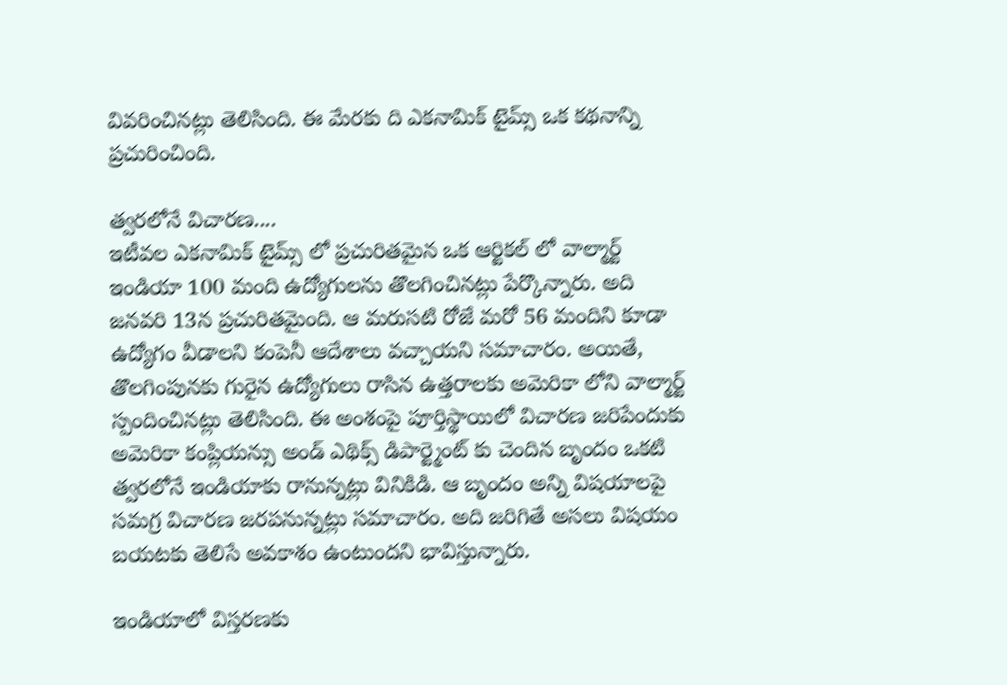వివరించినట్లు తెలిసింది. ఈ మేరకు ది ఎకనామిక్ టైమ్స్ ఒక కథనాన్ని ప్రచురించింది.

త్వరలోనే విచారణ....
ఇటీవల ఎకనామిక్ టైమ్స్ లో ప్రచురితమైన ఒక ఆర్టికల్ లో వాల్మార్ట్ ఇండియా 100 మంది ఉద్యోగులను తొలగించినట్లు పేర్కొన్నారు. అది జనవరి 13న ప్రచురితమైంది. ఆ మరుసటి రోజే మరో 56 మందిని కూడా ఉద్యోగం వీడాలని కంపెనీ ఆదేశాలు వచ్చాయని సమాచారం. అయితే, తొలగింపునకు గురైన ఉద్యోగులు రాసిన ఉత్తరాలకు అమెరికా లోని వాల్మార్ట్ స్పందించినట్లు తెలిసింది. ఈ అంశంపై పూర్తిస్థాయిలో విచారణ జరిపేందుకు అమెరికా కంప్లియన్సు అండ్ ఎథిక్స్ డిపార్ట్మెంట్ కు చెందిన బృందం ఒకటి త్వరలోనే ఇండియాకు రానున్నట్లు వినికిడి. ఆ బృందం అన్ని విషయాలపై సమగ్ర విచారణ జరపనున్నట్లు సమాచారం. అది జరిగితే అసలు విషయం బయటకు తెలిసే అవకాశం ఉంటుందని భావిస్తున్నారు.

ఇండియాలో విస్తరణకు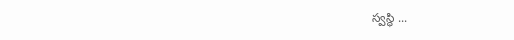స్వస్థి ...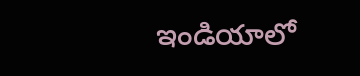ఇండియాలో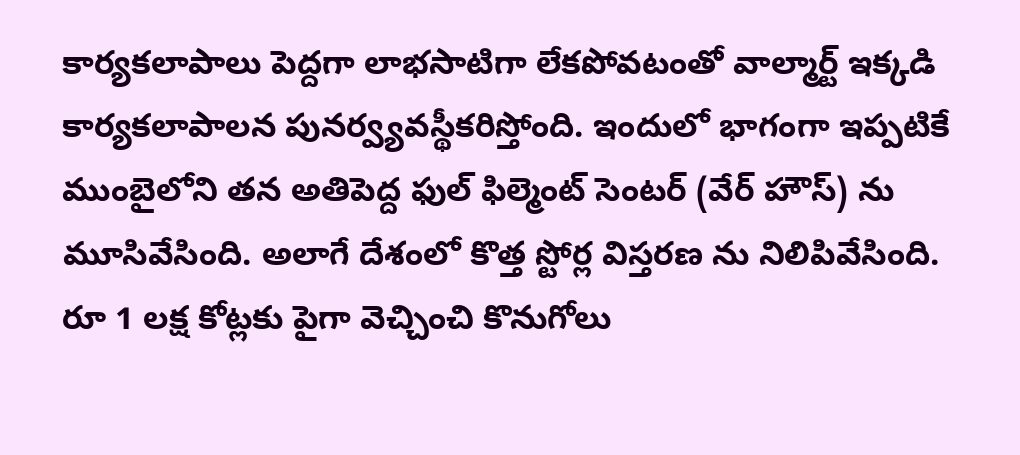కార్యకలాపాలు పెద్దగా లాభసాటిగా లేకపోవటంతో వాల్మార్ట్ ఇక్కడి కార్యకలాపాలన పునర్వ్యవస్థీకరిస్తోంది. ఇందులో భాగంగా ఇప్పటికే ముంబైలోని తన అతిపెద్ద ఫుల్ ఫిల్మెంట్ సెంటర్ (వేర్ హౌస్) ను మూసివేసింది. అలాగే దేశంలో కొత్త స్టోర్ల విస్తరణ ను నిలిపివేసింది. రూ 1 లక్ష కోట్లకు పైగా వెచ్చించి కొనుగోలు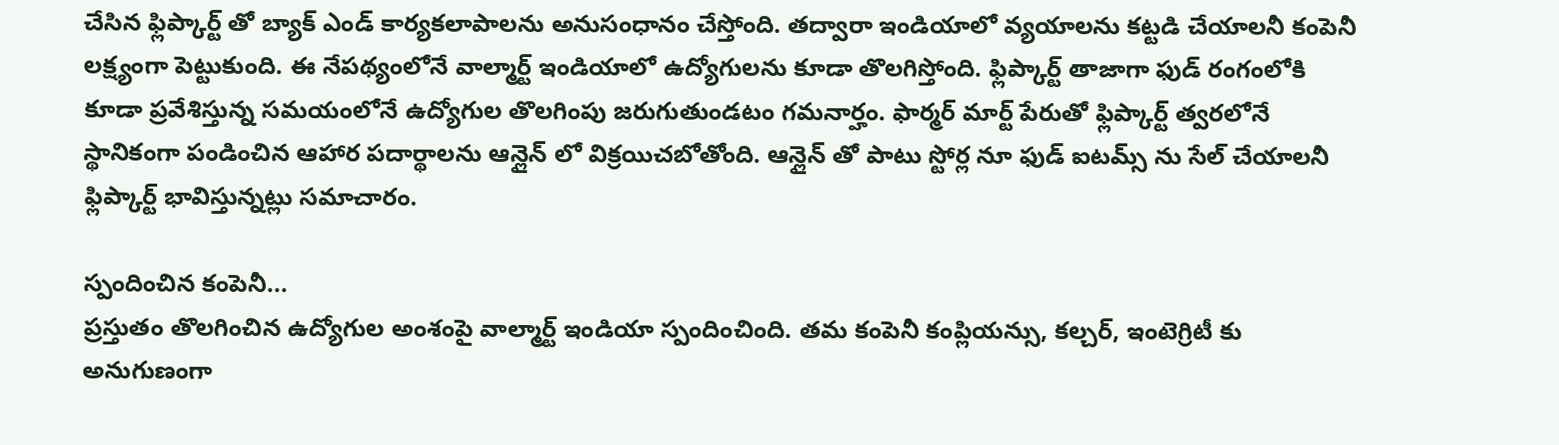చేసిన ఫ్లిప్కార్ట్ తో బ్యాక్ ఎండ్ కార్యకలాపాలను అనుసంధానం చేస్తోంది. తద్వారా ఇండియాలో వ్యయాలను కట్టడి చేయాలనీ కంపెనీ లక్ష్యంగా పెట్టుకుంది. ఈ నేపథ్యంలోనే వాల్మార్ట్ ఇండియాలో ఉద్యోగులను కూడా తొలగిస్తోంది. ఫ్లిప్కార్ట్ తాజాగా ఫుడ్ రంగంలోకి కూడా ప్రవేశిస్తున్న సమయంలోనే ఉద్యోగుల తొలగింపు జరుగుతుండటం గమనార్హం. ఫార్మర్ మార్ట్ పేరుతో ఫ్లిప్కార్ట్ త్వరలోనే స్థానికంగా పండించిన ఆహార పదార్థాలను ఆన్లైన్ లో విక్రయిచబోతోంది. ఆన్లైన్ తో పాటు స్టోర్ల నూ ఫుడ్ ఐటమ్స్ ను సేల్ చేయాలనీ ఫ్లిప్కార్ట్ భావిస్తున్నట్లు సమాచారం.

స్పందించిన కంపెనీ...
ప్రస్తుతం తొలగించిన ఉద్యోగుల అంశంపై వాల్మార్ట్ ఇండియా స్పందించింది. తమ కంపెనీ కంప్లియన్సు, కల్చర్, ఇంటెగ్రిటీ కు అనుగుణంగా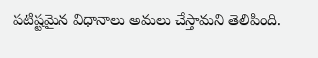పటిష్టమైన విధానాలు అమలు చేస్తామని తెలిపింది.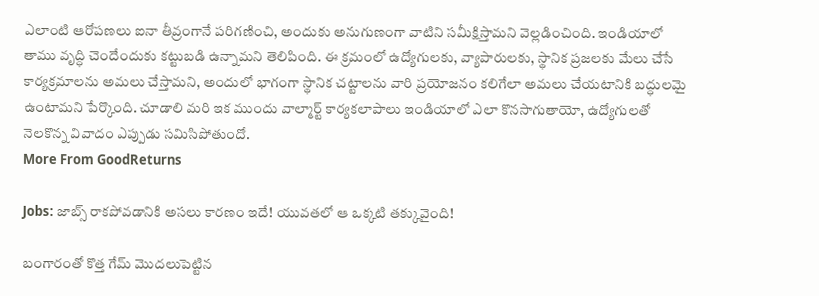ఎలాంటి ఆరోపణలు ఐనా తీవ్రంగానే పరిగణించి, అందుకు అనుగుణంగా వాటిని సమీక్షిస్తామని వెల్లడించింది. ఇండియాలో తాము వృద్ధి చెందేందుకు కట్టుబడి ఉన్నామని తెలిపింది. ఈ క్రమంలో ఉద్యోగులకు, వ్యాపారులకు, స్థానిక ప్రజలకు మేలు చేసే కార్యక్రమాలను అమలు చేస్తామని, అందులో భాగంగా స్థానిక చట్టాలను వారి ప్రయోజనం కలిగేలా అమలు చేయటానికి బద్ధులమై ఉంటామని పేర్కొంది. చూడాలి మరి ఇక ముందు వాల్మార్ట్ కార్యకలాపాలు ఇండియాలో ఎలా కొనసాగుతాయో, ఉద్యోగులతో నెలకొన్న వివాదం ఎప్పుడు సమిసిపోతుందో.
More From GoodReturns

Jobs: జాబ్స్ రాకపోవడానికి అసలు కారణం ఇదే! యువతలో ఆ ఒక్కటి తక్కువైంది!

బంగారంతో కొత్త గేమ్ మొదలుపెట్టిన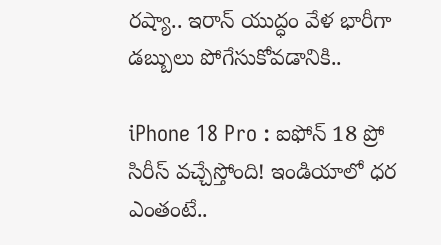రష్యా.. ఇరాన్ యుద్ధం వేళ భారీగా డబ్బులు పోగేసుకోవడానికి..

iPhone 18 Pro : ఐఫోన్ 18 ప్రో సిరీస్ వచ్చేస్తోంది! ఇండియాలో ధర ఎంతంటే..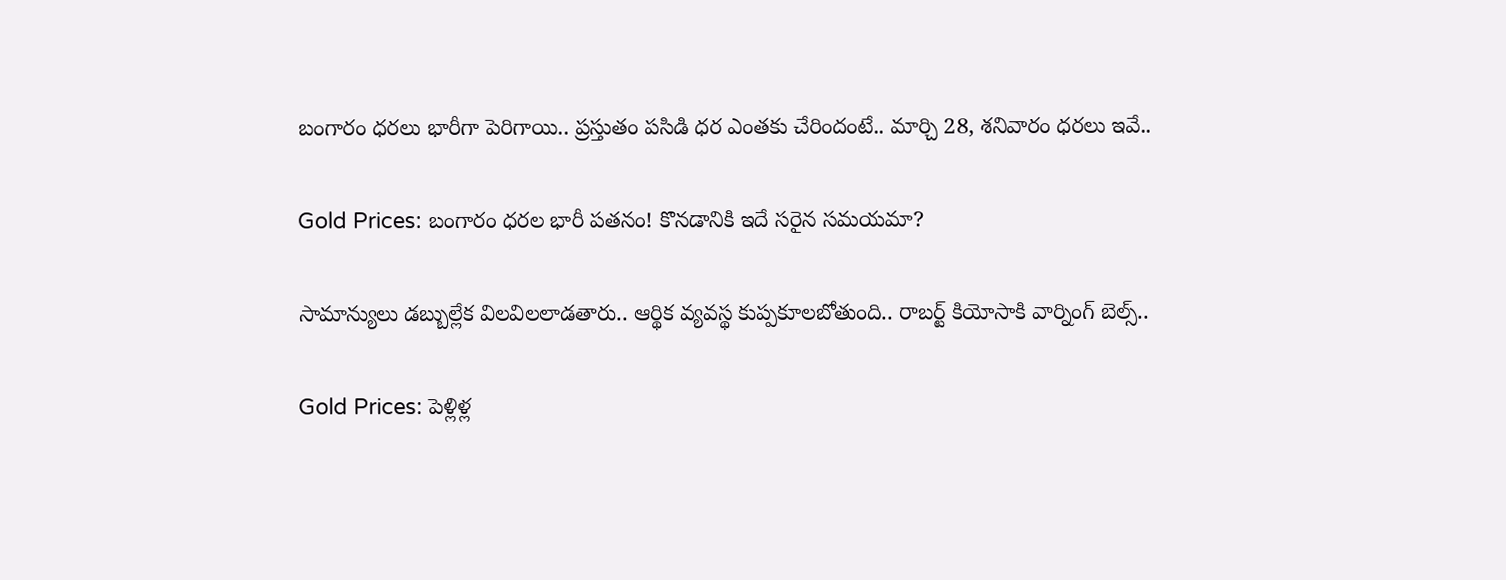బంగారం ధరలు భారీగా పెరిగాయి.. ప్రస్తుతం పసిడి ధర ఎంతకు చేరిందంటే.. మార్చి 28, శనివారం ధరలు ఇవే..

Gold Prices: బంగారం ధరల భారీ పతనం! కొనడానికి ఇదే సరైన సమయమా?

సామాన్యులు డబ్బుల్లేక విలవిలలాడతారు.. ఆర్థిక వ్యవస్థ కుప్పకూలబోతుంది.. రాబర్ట్ కియోసాకి వార్నింగ్ బెల్స్..

Gold Prices: పెళ్లిళ్ల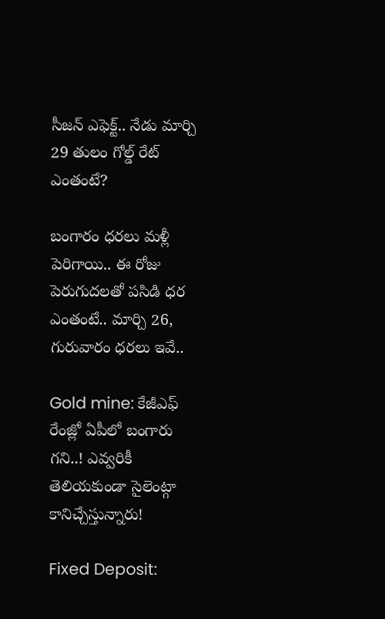సీజన్ ఎఫెక్ట్.. నేడు మార్చి 29 తులం గోల్డ్ రేట్ ఎంతంటే?

బంగారం ధరలు మళ్లీ పెరిగాయి.. ఈ రోజు పెరుగుదలతో పసిడి ధర ఎంతంటే.. మార్చి 26, గురువారం ధరలు ఇవే..

Gold mine: కేజీఎఫ్ రేంజ్లో ఏపీలో బంగారు గని..! ఎవ్వరికీ తెలియకుండా సైలెంట్గా కానిచ్చేస్తున్నారు!

Fixed Deposit: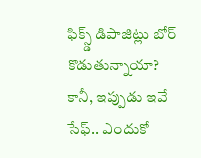ఫిక్స్డ్ డిపాజిట్లు బోర్ కొడుతున్నాయా? కానీ, ఇప్పుడు ఇవే సేఫ్.. ఎందుకో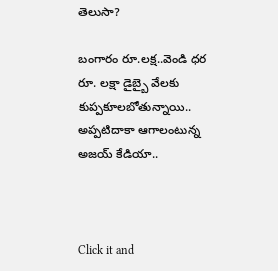తెలుసా?

బంగారం రూ.లక్ష..వెండి ధర రూ. లక్షా డైబ్బై వేలకు కుప్పకూలబోతున్నాయి.. అప్పటిదాకా ఆగాలంటున్న అజయ్ కేడియా..



Click it and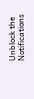Unblock the Notifications